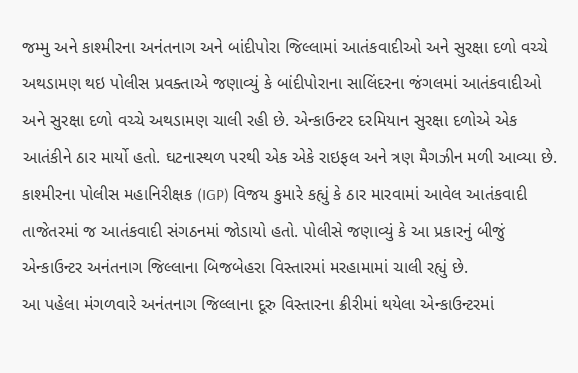જમ્મુ અને કાશ્મીરના અનંતનાગ અને બાંદીપોરા જિલ્લામાં આતંકવાદીઓ અને સુરક્ષા દળો વચ્ચે અથડામણ થઇ પોલીસ પ્રવક્તાએ જણાવ્યું કે બાંદીપોરાના સાલિંદરના જંગલમાં આતંકવાદીઓ અને સુરક્ષા દળો વચ્ચે અથડામણ ચાલી રહી છે. એન્કાઉન્ટર દરમિયાન સુરક્ષા દળોએ એક આતંકીને ઠાર માર્યો હતો. ઘટનાસ્થળ પરથી એક એકે રાઇફલ અને ત્રણ મૈગઝીન મળી આવ્યા છે. કાશ્મીરના પોલીસ મહાનિરીક્ષક (IGP) વિજય કુમારે કહ્યું કે ઠાર મારવામાં આવેલ આતંકવાદી તાજેતરમાં જ આતંકવાદી સંગઠનમાં જોડાયો હતો. પોલીસે જણાવ્યું કે આ પ્રકારનું બીજું એન્કાઉન્ટર અનંતનાગ જિલ્લાના બિજબેહરા વિસ્તારમાં મરહામામાં ચાલી રહ્યું છે.
આ પહેલા મંગળવારે અનંતનાગ જિલ્લાના દૂરુ વિસ્તારના ક્રીરીમાં થયેલા એન્કાઉન્ટરમાં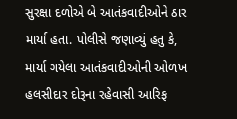સુરક્ષા દળોએ બે આતંકવાદીઓને ઠાર માર્યા હતા. પોલીસે જણાવ્યું હતુ કે, માર્યા ગયેલા આતંકવાદીઓની ઓળખ હલસીદાર દોરૂના રહેવાસી આરિફ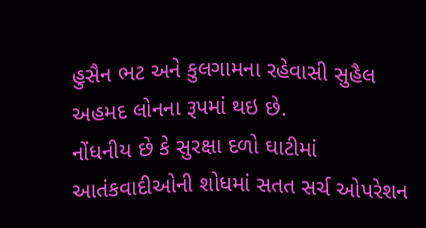હુસૈન ભટ અને કુલગામના રહેવાસી સુહૈલ અહમદ લોનના રૂપમાં થઇ છે.
નોંધનીય છે કે સુરક્ષા દળો ઘાટીમાં આતંકવાદીઓની શોધમાં સતત સર્ચ ઓપરેશન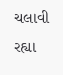ચલાવી રહ્યા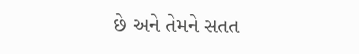છે અને તેમને સતત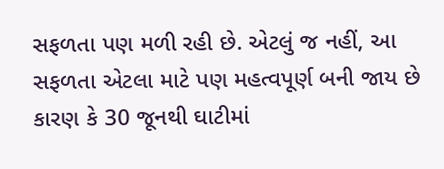સફળતા પણ મળી રહી છે. એટલું જ નહીં, આ સફળતા એટલા માટે પણ મહત્વપૂર્ણ બની જાય છે કારણ કે 30 જૂનથી ઘાટીમાં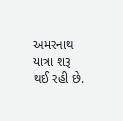અમરનાથ યાત્રા શરૂ થઈ રહી છે.